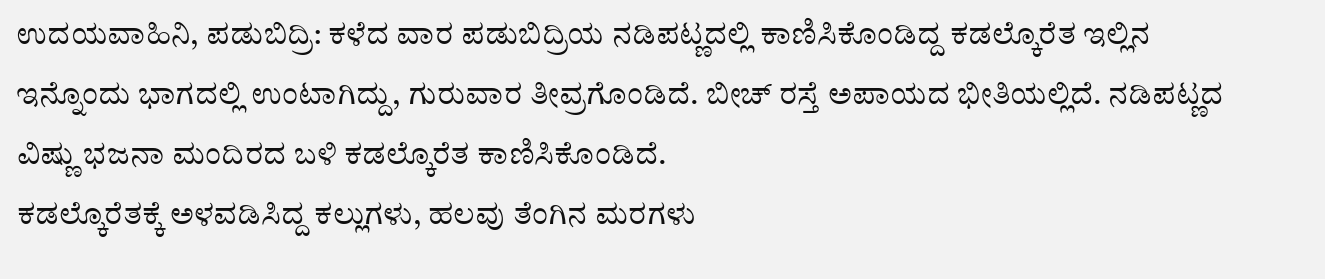ಉದಯವಾಹಿನಿ, ಪಡುಬಿದ್ರಿ: ಕಳೆದ ವಾರ ಪಡುಬಿದ್ರಿಯ ನಡಿಪಟ್ಣದಲ್ಲಿ ಕಾಣಿಸಿಕೊಂಡಿದ್ದ ಕಡಲ್ಕೊರೆತ ಇಲ್ಲಿನ ಇನ್ನೊಂದು ಭಾಗದಲ್ಲಿ ಉಂಟಾಗಿದ್ದು, ಗುರುವಾರ ತೀವ್ರಗೊಂಡಿದೆ. ಬೀಚ್ ರಸ್ತೆ ಅಪಾಯದ ಭೀತಿಯಲ್ಲಿದೆ. ನಡಿಪಟ್ಣದ ವಿಷ್ಣು ಭಜನಾ ಮಂದಿರದ ಬಳಿ ಕಡಲ್ಕೊರೆತ ಕಾಣಿಸಿಕೊಂಡಿದೆ.
ಕಡಲ್ಕೊರೆತಕ್ಕೆ ಅಳವಡಿಸಿದ್ದ ಕಲ್ಲುಗಳು, ಹಲವು ತೆಂಗಿನ ಮರಗಳು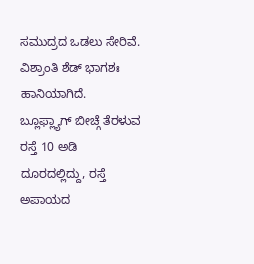ಸಮುದ್ರದ ಒಡಲು ಸೇರಿವೆ. ವಿಶ್ರಾಂತಿ ಶೆಡ್ ಭಾಗಶಃ ಹಾನಿಯಾಗಿದೆ.
ಬ್ಲೂಫ್ಲ್ಯಾಗ್ ಬೀಚ್ಗೆ ತೆರಳುವ ರಸ್ತೆ 10 ಅಡಿ ದೂರದಲ್ಲಿದ್ದು, ರಸ್ತೆ ಅಪಾಯದ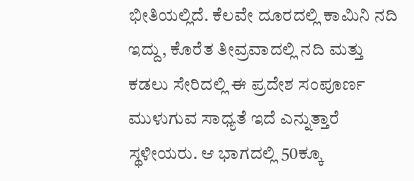ಭೀತಿಯಲ್ಲಿದೆ. ಕೆಲವೇ ದೂರದಲ್ಲಿ ಕಾಮಿನಿ ನದಿ ಇದ್ದು, ಕೊರೆತ ತೀವ್ರವಾದಲ್ಲಿ ನದಿ ಮತ್ತು ಕಡಲು ಸೇರಿದಲ್ಲಿ ಈ ಪ್ರದೇಶ ಸಂಪೂರ್ಣ ಮುಳುಗುವ ಸಾಧ್ಯತೆ ಇದೆ ಎನ್ನುತ್ತಾರೆ ಸ್ಥಳೀಯರು. ಆ ಭಾಗದಲ್ಲಿ 50ಕ್ಕೂ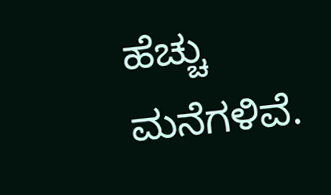ಹೆಚ್ಚು ಮನೆಗಳಿವೆ.